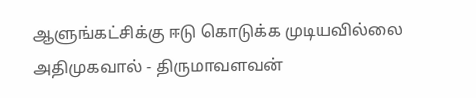ஆளுங்கட்சிக்கு ஈடு கொடுக்க முடியவில்லை அதிமுகவால் - திருமாவளவன்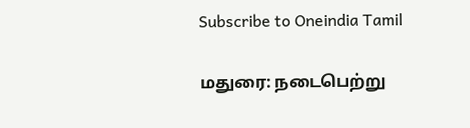Subscribe to Oneindia Tamil

மதுரை: நடைபெற்று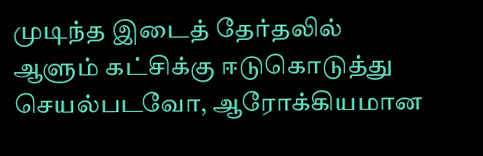முடிந்த இடைத் தேர்தலில் ஆளும் கட்சிக்கு ஈடுகொடுத்து செயல்படவோ, ஆரோக்கியமான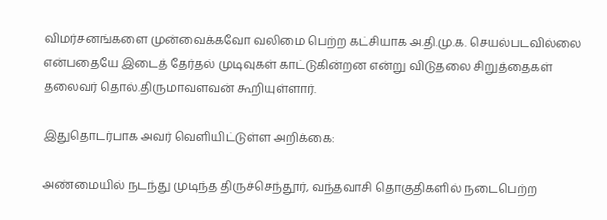விமர்சனங்களை முன்வைக்கவோ வலிமை பெற்ற கட்சியாக அ.தி.மு.க. செயல்படவில்லை என்பதையே இடைத் தேர்தல் முடிவுகள் காட்டுகின்றன என்று விடுதலை சிறுத்தைகள் தலைவர் தொல்.திருமாவளவன் கூறியுள்ளார்.

இதுதொடர்பாக அவர் வெளியிட்டுள்ள அறிக்கை:

அண்மையில் நடந்து முடிந்த திருச்செந்தூர், வந்தவாசி தொகுதிகளில் நடைபெற்ற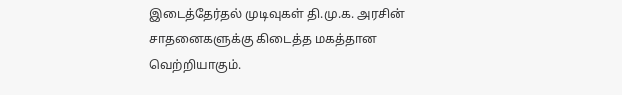இடைத்தேர்தல் முடிவுகள் தி.மு.க. அரசின் சாதனைகளுக்கு கிடைத்த மகத்தான வெற்றியாகும்.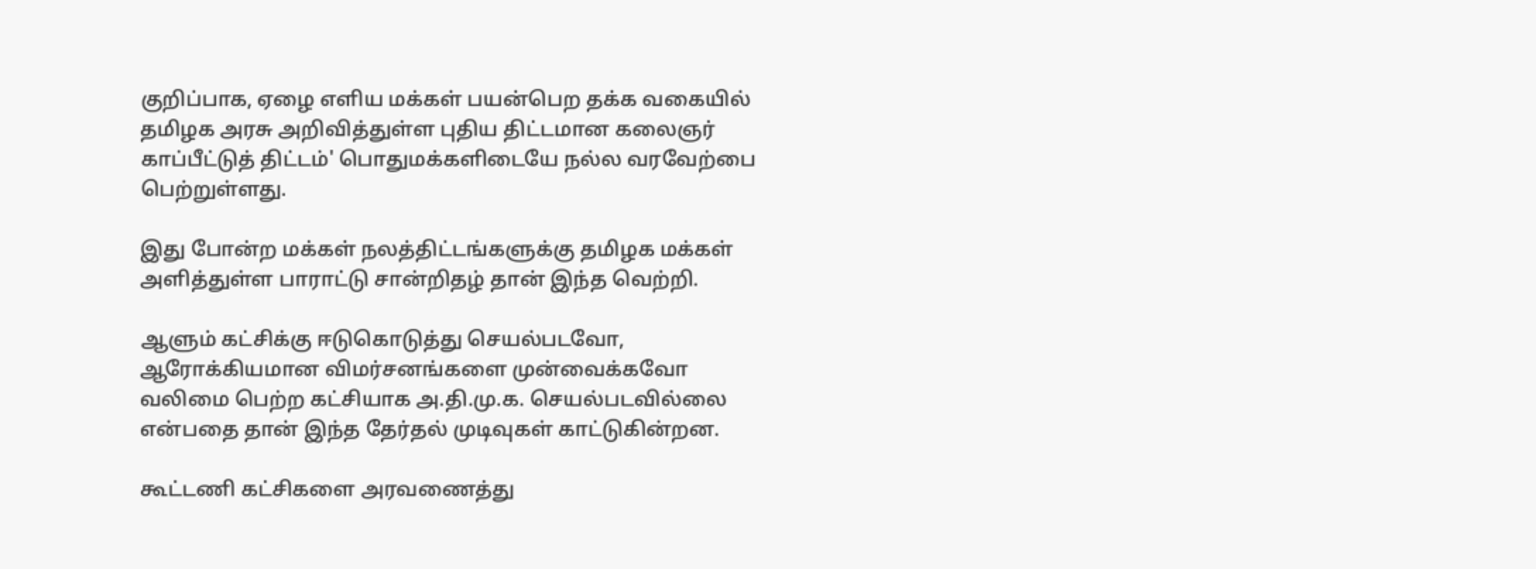குறிப்பாக, ஏழை எளிய மக்கள் பயன்பெற தக்க வகையில் தமிழக அரசு அறிவித்துள்ள புதிய திட்டமான கலைஞர் காப்பீட்டுத் திட்டம்' பொதுமக்களிடையே நல்ல வரவேற்பை பெற்றுள்ளது.

இது போன்ற மக்கள் நலத்திட்டங்களுக்கு தமிழக மக்கள் அளித்துள்ள பாராட்டு சான்றிதழ் தான் இந்த வெற்றி.

ஆளும் கட்சிக்கு ஈடுகொடுத்து செயல்படவோ, ஆரோக்கியமான விமர்சனங்களை முன்வைக்கவோ வலிமை பெற்ற கட்சியாக அ.தி.மு.க. செயல்படவில்லை என்பதை தான் இந்த தேர்தல் முடிவுகள் காட்டுகின்றன.

கூட்டணி கட்சிகளை அரவணைத்து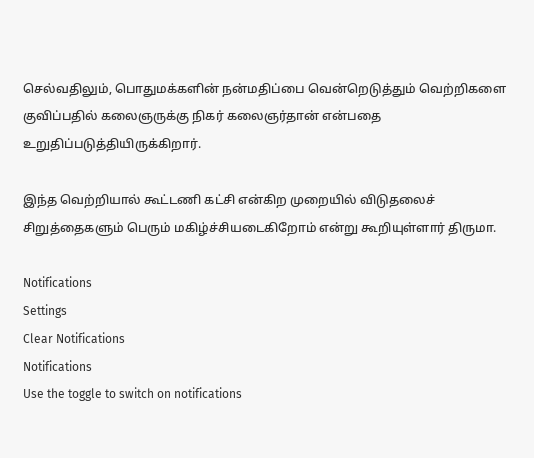செல்வதிலும், பொதுமக்களின் நன்மதிப்பை வென்றெடுத்தும் வெற்றிகளை குவிப்பதில் கலைஞருக்கு நிகர் கலைஞர்தான் என்பதை உறுதிப்படுத்தியிருக்கிறார்.

இந்த வெற்றியால் கூட்டணி கட்சி என்கிற முறையில் விடுதலைச் சிறுத்தைகளும் பெரும் மகிழ்ச்சியடைகிறோம் என்று கூறியுள்ளார் திருமா.

Notifications
Settings
Clear Notifications
Notifications
Use the toggle to switch on notifications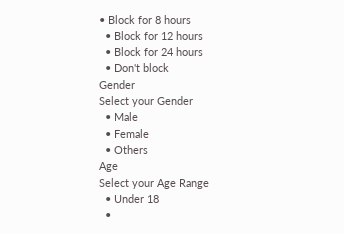• Block for 8 hours
  • Block for 12 hours
  • Block for 24 hours
  • Don't block
Gender
Select your Gender
  • Male
  • Female
  • Others
Age
Select your Age Range
  • Under 18
  •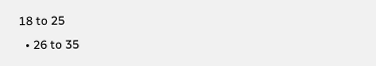18 to 25
  • 26 to 35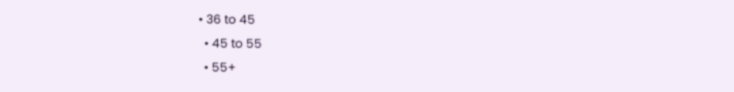• 36 to 45
  • 45 to 55
  • 55+